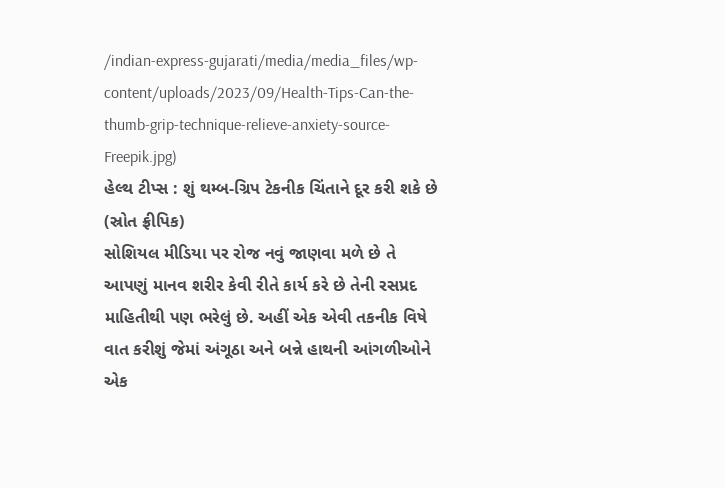/indian-express-gujarati/media/media_files/wp-content/uploads/2023/09/Health-Tips-Can-the-thumb-grip-technique-relieve-anxiety-source-Freepik.jpg)
હેલ્થ ટીપ્સ : શું થમ્બ-ગ્રિપ ટેકનીક ચિંતાને દૂર કરી શકે છે (સ્રોત ફ્રીપિક)
સોશિયલ મીડિયા પર રોજ નવું જાણવા મળે છે તે આપણું માનવ શરીર કેવી રીતે કાર્ય કરે છે તેની રસપ્રદ માહિતીથી પણ ભરેલું છે. અહીં એક એવી તકનીક વિષે વાત કરીશું જેમાં અંગૂઠા અને બન્ને હાથની આંગળીઓને એક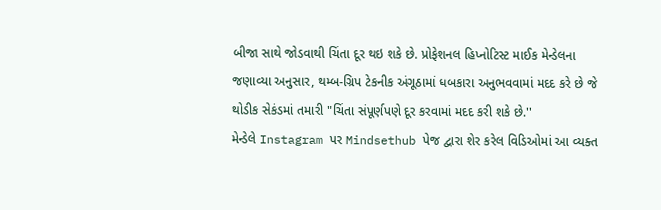બીજા સાથે જોડવાથી ચિંતા દૂર થઇ શકે છે. પ્રોફેશનલ હિપ્નોટિસ્ટ માઈક મેન્ડેલના જણાવ્યા અનુસાર, થમ્બ-ગ્રિપ ટેકનીક અંગૂઠામાં ધબકારા અનુભવવામાં મદદ કરે છે જે થોડીક સેકંડમાં તમારી "ચિંતા સંપૂર્ણપણે દૂર કરવામાં મદદ કરી શકે છે.''
મેન્ડેલે Instagram પર Mindsethub પેજ દ્વારા શેર કરેલ વિડિઓમાં આ વ્યક્ત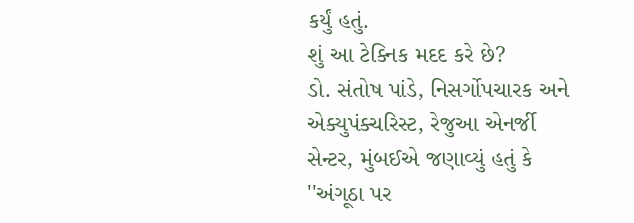કર્યું હતું.
શું આ ટેક્નિક મદદ કરે છે?
ડો. સંતોષ પાંડે, નિસર્ગોપચારક અને એક્યુપંક્ચરિસ્ટ, રેજુઆ એનર્જી સેન્ટર, મુંબઈએ જણાવ્યું હતું કે ''અંગૂઠા પર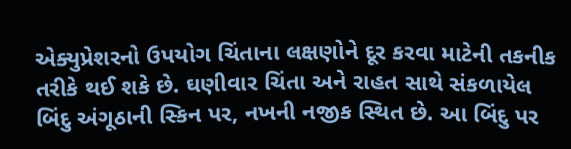એક્યુપ્રેશરનો ઉપયોગ ચિંતાના લક્ષણોને દૂર કરવા માટેની તકનીક તરીકે થઈ શકે છે. ઘણીવાર ચિંતા અને રાહત સાથે સંકળાયેલ બિંદુ અંગૂઠાની સ્કિન પર, નખની નજીક સ્થિત છે. આ બિંદુ પર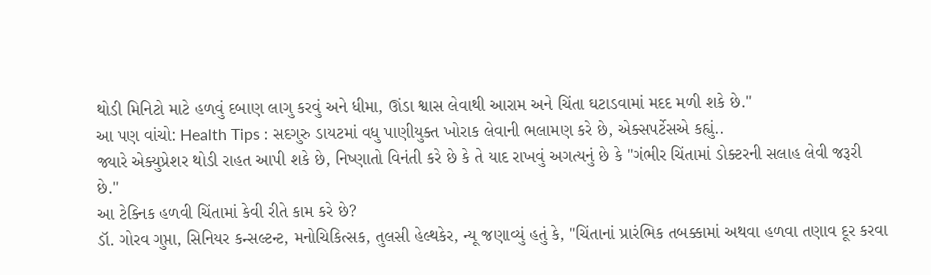થોડી મિનિટો માટે હળવું દબાણ લાગુ કરવું અને ધીમા, ઊંડા શ્વાસ લેવાથી આરામ અને ચિંતા ઘટાડવામાં મદદ મળી શકે છે.''
આ પણ વાંચો: Health Tips : સદગુરુ ડાયટમાં વધુ પાણીયુક્ત ખોરાક લેવાની ભલામણ કરે છે, એક્સપર્ટેસએ કહ્યું..
જ્યારે એક્યુપ્રેશર થોડી રાહત આપી શકે છે, નિષ્ણાતો વિનંતી કરે છે કે તે યાદ રાખવું અગત્યનું છે કે "ગંભીર ચિંતામાં ડોક્ટરની સલાહ લેવી જરૂરી છે.''
આ ટેક્નિક હળવી ચિંતામાં કેવી રીતે કામ કરે છે?
ડૉ. ગોરવ ગુપ્તા, સિનિયર કન્સલ્ટન્ટ, મનોચિકિત્સક, તુલસી હેલ્થકેર, ન્યૂ જણાવ્યું હતું કે, "ચિંતાનાં પ્રારંભિક તબક્કામાં અથવા હળવા તણાવ દૂર કરવા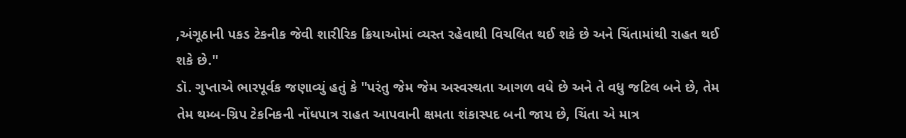,અંગૂઠાની પકડ ટેકનીક જેવી શારીરિક ક્રિયાઓમાં વ્યસ્ત રહેવાથી વિચલિત થઈ શકે છે અને ચિંતામાંથી રાહત થઈ શકે છે.''
ડૉ. ગુપ્તાએ ભારપૂર્વક જણાવ્યું હતું કે ''પરંતુ જેમ જેમ અસ્વસ્થતા આગળ વધે છે અને તે વધુ જટિલ બને છે, તેમ તેમ થમ્બ-ગ્રિપ ટેકનિકની નોંધપાત્ર રાહત આપવાની ક્ષમતા શંકાસ્પદ બની જાય છે, ચિંતા એ માત્ર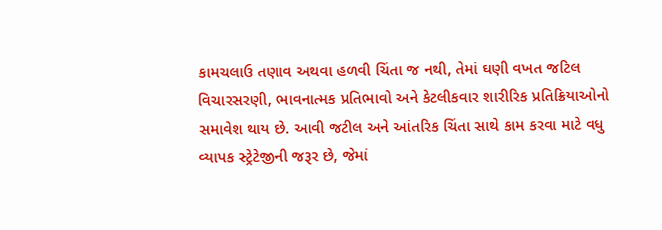કામચલાઉ તણાવ અથવા હળવી ચિંતા જ નથી, તેમાં ઘણી વખત જટિલ વિચારસરણી, ભાવનાત્મક પ્રતિભાવો અને કેટલીકવાર શારીરિક પ્રતિક્રિયાઓનો સમાવેશ થાય છે. આવી જટીલ અને આંતરિક ચિંતા સાથે કામ કરવા માટે વધુ વ્યાપક સ્ટ્રેટેજીની જરૂર છે, જેમાં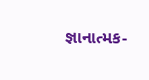જ્ઞાનાત્મક-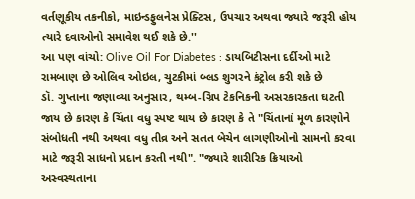વર્તણૂકીય તકનીકો, માઇન્ડફુલનેસ પ્રેક્ટિસ, ઉપચાર અથવા જ્યારે જરૂરી હોય ત્યારે દવાઓનો સમાવેશ થઈ શકે છે.''
આ પણ વાંચો: Olive Oil For Diabetes : ડાયબિટીસના દર્દીઓ માટે રામબાણ છે ઓલિવ ઓઇલ, ચુટકીમાં બ્લડ શુગરને કંટ્રોલ કરી શકે છે
ડૉ. ગુપ્તાના જણાવ્યા અનુસાર, થમ્બ-ગ્રિપ ટેકનિકની અસરકારકતા ઘટતી જાય છે કારણ કે ચિંતા વધુ સ્પષ્ટ થાય છે કારણ કે તે "ચિંતાનાં મૂળ કારણોને સંબોધતી નથી અથવા વધુ તીવ્ર અને સતત બેચેન લાગણીઓનો સામનો કરવા માટે જરૂરી સાધનો પ્રદાન કરતી નથી". "જ્યારે શારીરિક ક્રિયાઓ અસ્વસ્થતાના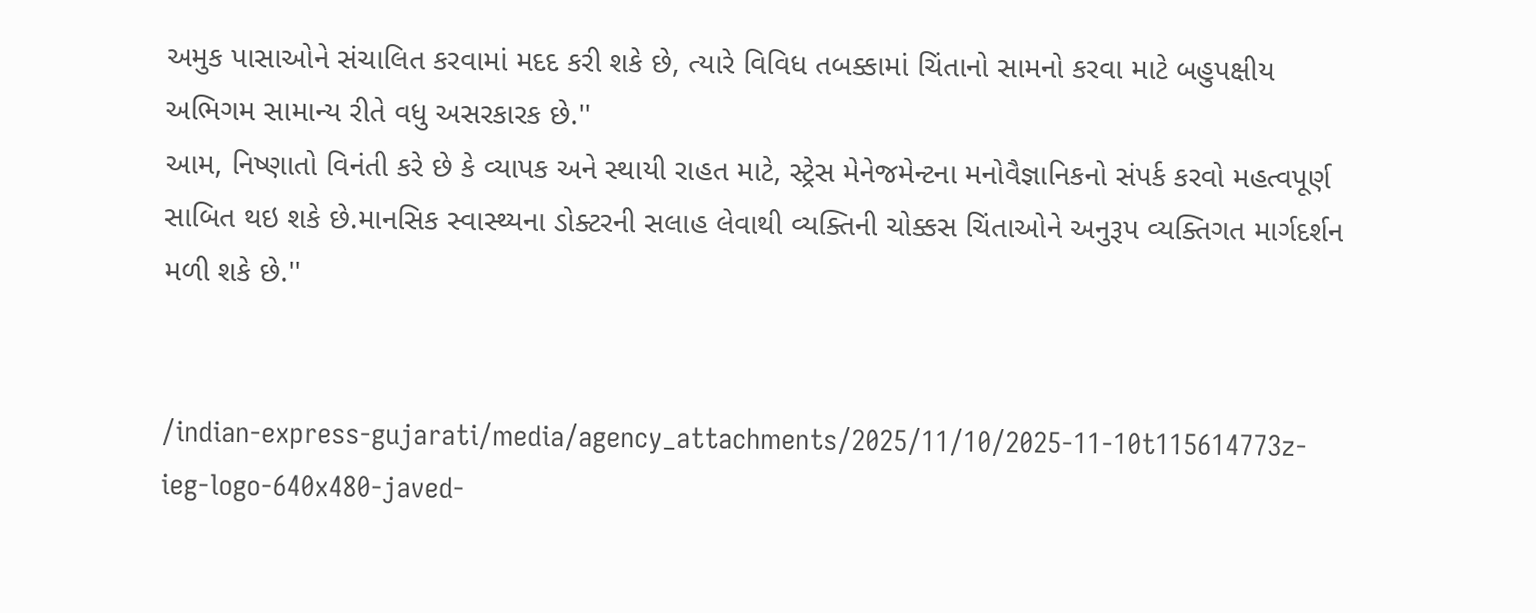અમુક પાસાઓને સંચાલિત કરવામાં મદદ કરી શકે છે, ત્યારે વિવિધ તબક્કામાં ચિંતાનો સામનો કરવા માટે બહુપક્ષીય અભિગમ સામાન્ય રીતે વધુ અસરકારક છે.''
આમ, નિષ્ણાતો વિનંતી કરે છે કે વ્યાપક અને સ્થાયી રાહત માટે, સ્ટ્રેસ મેનેજમેન્ટના મનોવૈજ્ઞાનિકનો સંપર્ક કરવો મહત્વપૂર્ણ સાબિત થઇ શકે છે.માનસિક સ્વાસ્થ્યના ડોક્ટરની સલાહ લેવાથી વ્યક્તિની ચોક્કસ ચિંતાઓને અનુરૂપ વ્યક્તિગત માર્ગદર્શન મળી શકે છે.''


/indian-express-gujarati/media/agency_attachments/2025/11/10/2025-11-10t115614773z-ieg-logo-640x480-javed-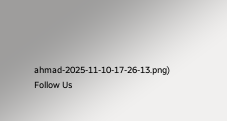ahmad-2025-11-10-17-26-13.png)
Follow Us